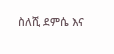ስለሺ ደምሴ እና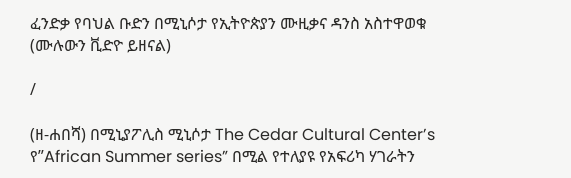ፈንድቃ የባህል ቡድን በሚኒሶታ የኢትዮጵያን ሙዚቃና ዳንስ አስተዋወቁ (ሙሉውን ቪድዮ ይዘናል)

/

(ዘ-ሐበሻ) በሚኒያፖሊስ ሚኒሶታ The Cedar Cultural Center’s የ”African Summer series” በሚል የተለያዩ የአፍሪካ ሃገራትን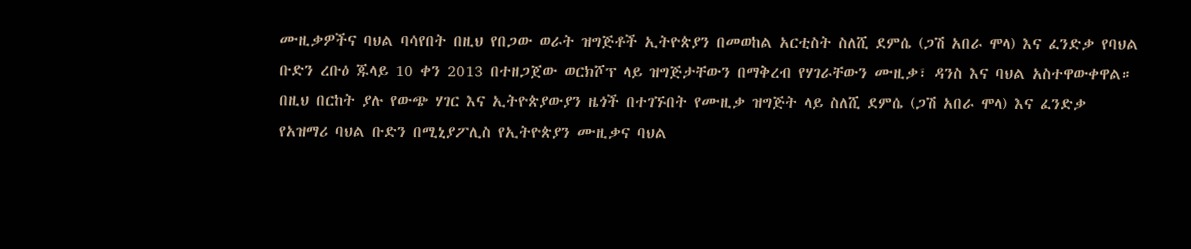ሙዚቃዎችና ባህል ባሳየበት በዚህ የበጋው ወራት ዝግጅቶች ኢትዮጵያን በመወከል አርቲስት ስለሺ ደምሴ (ጋሽ አበራ ሞላ) እና ፈንድቃ የባህል ቡድን ረቡዕ ጁላይ 10 ቀን 2013 በተዘጋጀው ወርክሾፕ ላይ ዝግጅታቸውን በማቅረብ የሃገራቸውን ሙዚቃ፣ ዳንስ እና ባህል አስተዋውቀዋል።
በዚህ በርከት ያሉ የውጭ ሃገር እና ኢትዮጵያውያን ዜጎች በተገኙበት የሙዚቃ ዝግጅት ላይ ስለሺ ደምሴ (ጋሽ አበራ ሞላ) እና ፈንድቃ የአዝማሪ ባህል ቡድን በሚኒያፖሊስ የኢትዮጵያን ሙዚቃና ባህል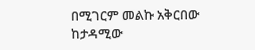በሚገርም መልኩ አቅርበው ከታዳሚው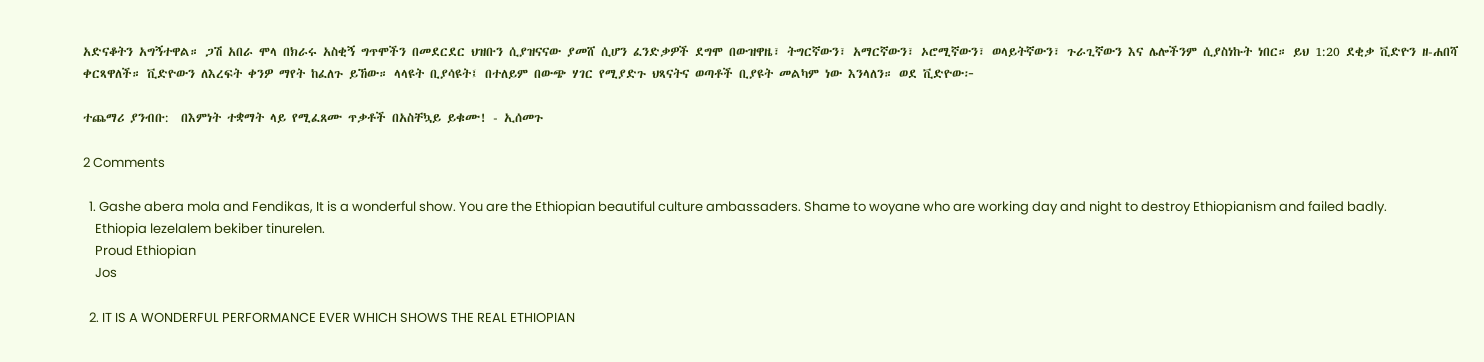አድናቆትን አግኝተዋል። ጋሽ አበራ ሞላ በክራሩ አስቂኝ ግጥሞችን በመደርደር ህዝቡን ሲያዝናናው ያመሸ ሲሆን ፈንድቃዎች ደግሞ በውዝዋዜ፣ ትግርኛውን፣ አማርኛውን፣ ኦሮሚኛውን፣ ወላይትኛውን፣ ጉራጊኛውን እና ሌሎችንም ሲያስነኩት ነበር። ይህ 1:20 ደቂቃ ቪድዮን ዘ-ሐበሻ ቀርጻዋለች። ቪድዮውን ለእረፍት ቀንዎ ማየት ከፈለጉ ይኸው። ላላዩት ቢያሳዩት፤ በተለይም በውጭ ሃገር የሚያድጉ ህጻናትና ወጣቶች ቢያዩት መልካም ነው እንላለን። ወደ ቪድዮው፦

ተጨማሪ ያንብቡ:  በእምነት ተቋማት ላይ የሚፈጸሙ ጥቃቶች በአስቸኳይ ይቁሙ! - ኢሰመጉ

2 Comments

  1. Gashe abera mola and Fendikas, It is a wonderful show. You are the Ethiopian beautiful culture ambassaders. Shame to woyane who are working day and night to destroy Ethiopianism and failed badly.
    Ethiopia lezelalem bekiber tinurelen.
    Proud Ethiopian
    Jos

  2. IT IS A WONDERFUL PERFORMANCE EVER WHICH SHOWS THE REAL ETHIOPIAN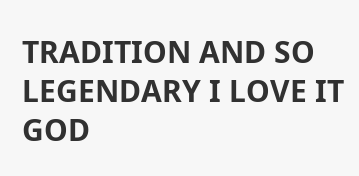TRADITION AND SO LEGENDARY I LOVE IT GOD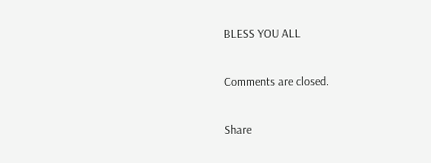BLESS YOU ALL

Comments are closed.

Share